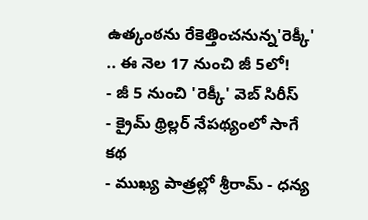ఉత్కంఠను రేకెత్తించనున్న'రెక్కీ' .. ఈ నెల 17 నుంచి జీ 5లో!
- జీ 5 నుంచి 'రెక్కీ' వెబ్ సిరీస్
- క్రైమ్ థ్రిల్లర్ నేపథ్యంలో సాగే కథ
- ముఖ్య పాత్రల్లో శ్రీరామ్ - ధన్య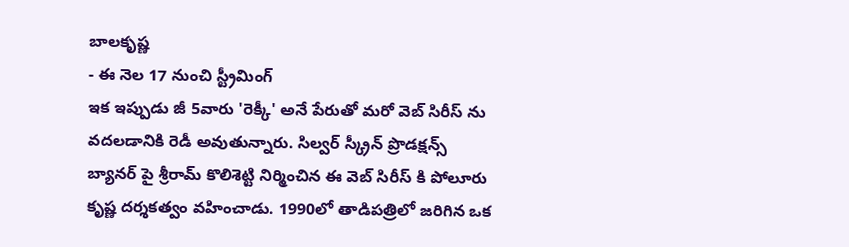బాలకృష్ణ
- ఈ నెల 17 నుంచి స్ట్రీమింగ్
ఇక ఇప్పుడు జీ 5వారు 'రెక్కీ' అనే పేరుతో మరో వెబ్ సిరీస్ ను వదలడానికి రెడీ అవుతున్నారు. సిల్వర్ స్క్రీన్ ప్రొడక్షన్స్ బ్యానర్ పై శ్రీరామ్ కొలిశెట్టి నిర్మించిన ఈ వెబ్ సిరీస్ కి పోలూరు కృష్ణ దర్శకత్వం వహించాడు. 1990లో తాడిపత్రిలో జరిగిన ఒక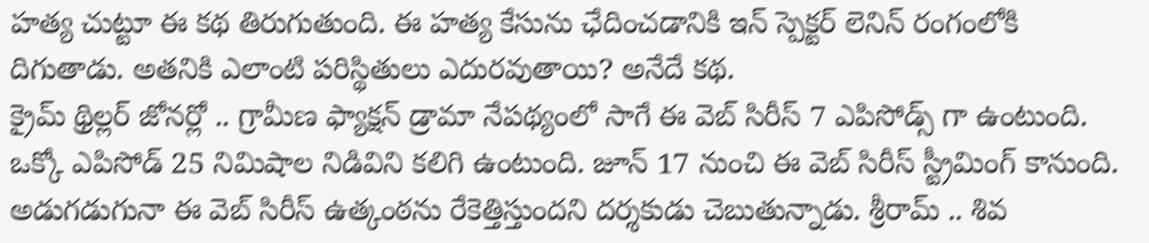హత్య చుట్టూ ఈ కథ తిరుగుతుంది. ఈ హత్య కేసును ఛేదించడానికి ఇన్ స్పెక్టర్ లెనిన్ రంగంలోకి దిగుతాడు. అతనికి ఎలాంటి పరిస్థితులు ఎదురవుతాయి? అనేదే కథ.
క్రైమ్ థ్రిల్లర్ జోనర్లో .. గ్రామీణ ఫ్యాక్షన్ డ్రామా నేపథ్యంలో సాగే ఈ వెబ్ సిరీస్ 7 ఎపిసోడ్స్ గా ఉంటుంది. ఒక్కో ఎపిసోడ్ 25 నిమిషాల నిడివిని కలిగి ఉంటుంది. జూన్ 17 నుంచి ఈ వెబ్ సిరీస్ స్ట్రీమింగ్ కానుంది. అడుగడుగునా ఈ వెబ్ సిరీస్ ఉత్కంఠను రేకెత్తిస్తుందని దర్శకుడు చెబుతున్నాడు. శ్రీరామ్ .. శివ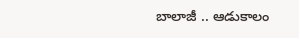బాలాజీ .. ఆడుకాలం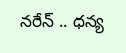నరేన్ .. ధన్య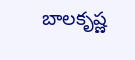బాలకృష్ణ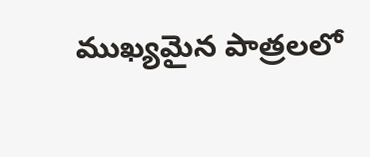ముఖ్యమైన పాత్రలలో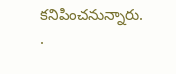కనిపించనున్నారు.
.